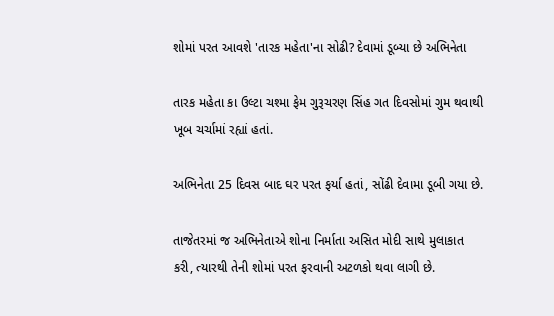શોમાં પરત આવશે 'તારક મહેતા'ના સોઢી? દેવામાં ડૂબ્યા છે અભિનેતા

તારક મહેતા કા ઉલ્ટા ચશ્મા ફેમ ગુરૂચરણ સિંહ ગત દિવસોમાં ગુમ થવાથી ખૂબ ચર્ચામાં રહ્યાં હતાં.

અભિનેતા 25 દિવસ બાદ ઘર પરત ફર્યા હતાં, સોંઢી દેવામા ડૂબી ગયા છે.

તાજેતરમાં જ અભિનેતાએ શોના નિર્માતા અસિત મોદી સાથે મુલાકાત કરી, ત્યારથી તેની શોમાં પરત ફરવાની અટળકો થવા લાગી છે.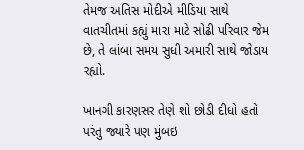તેમજ અતિસ મોદીએ મીડિયા સાથે વાતચીતમાં કહ્યું મારા માટે સોઢી પરિવાર જેમ છે, તે લાંબા સમય સુધી અમારી સાથે જોડાય રહ્યો.

ખાનગી કારણસર તેણે શો છોડી દીધો હતો પરંતુ જ્યારે પણ મુંબઇ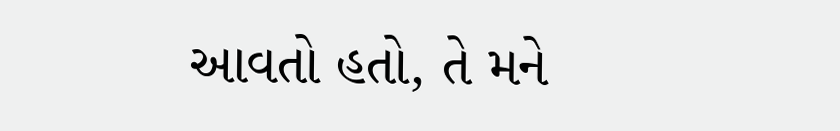આવતો હતો, તે મને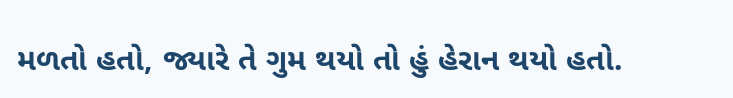મળતો હતો, જ્યારે તે ગુમ થયો તો હું હેરાન થયો હતો.